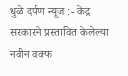धुळे दर्पण न्यूज :- केंद्र सरकारने प्रस्तावित केलेल्या नवीन वक्फ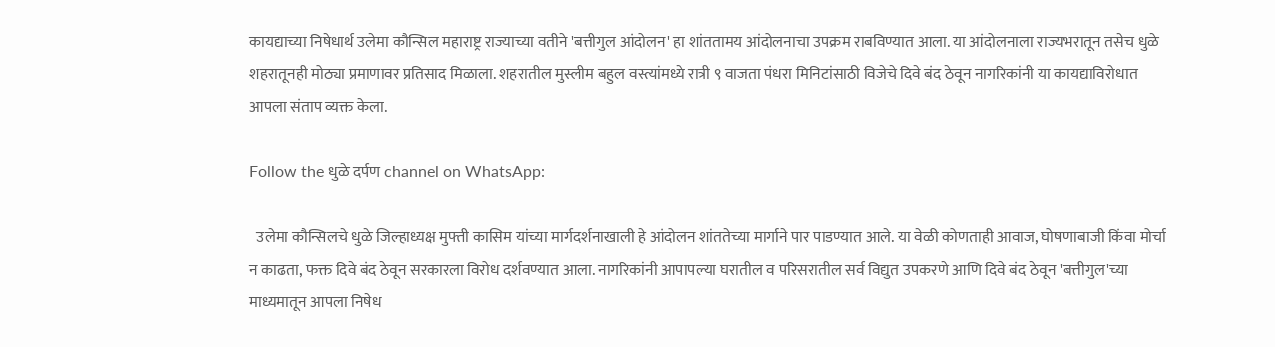कायद्याच्या निषेधार्थ उलेमा कौन्सिल महाराष्ट्र राज्याच्या वतीने 'बत्तीगुल आंदोलन' हा शांततामय आंदोलनाचा उपक्रम राबविण्यात आला. या आंदोलनाला राज्यभरातून तसेच धुळे शहरातूनही मोठ्या प्रमाणावर प्रतिसाद मिळाला. शहरातील मुस्लीम बहुल वस्त्यांमध्ये रात्री ९ वाजता पंधरा मिनिटांसाठी विजेचे दिवे बंद ठेवून नागरिकांनी या कायद्याविरोधात आपला संताप व्यक्त केला.

Follow the धुळे दर्पण channel on WhatsApp:

  उलेमा कौन्सिलचे धुळे जिल्हाध्यक्ष मुफ्ती कासिम यांच्या मार्गदर्शनाखाली हे आंदोलन शांततेच्या मार्गाने पार पाडण्यात आले. या वेळी कोणताही आवाज, घोषणाबाजी किंवा मोर्चा न काढता, फक्त दिवे बंद ठेवून सरकारला विरोध दर्शवण्यात आला. नागरिकांनी आपापल्या घरातील व परिसरातील सर्व विद्युत उपकरणे आणि दिवे बंद ठेवून 'बत्तीगुल'च्या माध्यमातून आपला निषेध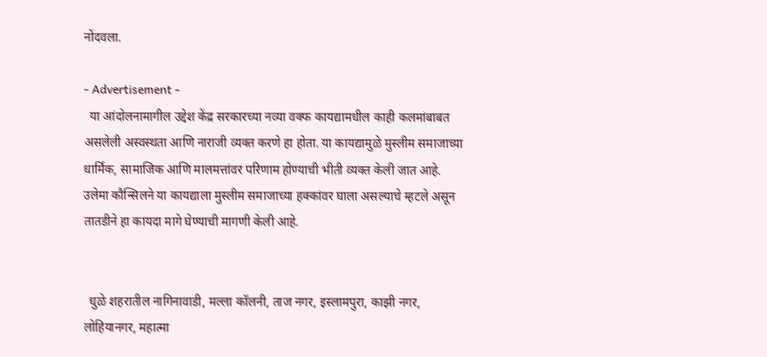नोंदवला.

- Advertisement -
  या आंदोलनामागील उद्देश केंद्र सरकारच्या नव्या वक्फ कायद्यामधील काही कलमांबाबत असलेली अस्वस्थता आणि नाराजी व्यक्त करणे हा होता. या कायद्यामुळे मुस्लीम समाजाच्या धार्मिक, सामाजिक आणि मालमत्तांवर परिणाम होण्याची भीती व्यक्त केली जात आहे. उलेमा कौन्सिलने या कायद्याला मुस्लीम समाजाच्या हक्कांवर घाला असल्याचे म्हटले असून तातडीने हा कायदा मागे घेण्याची मागणी केली आहे.


  धुळे शहरातील नागिनावाडी, मल्ला कॉलनी, ताज नगर, इस्लामपुरा, काझी नगर, लोहियानगर, महात्मा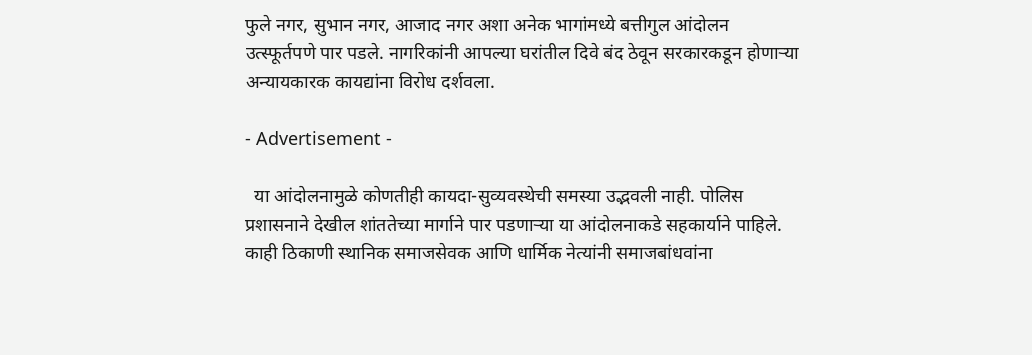फुले नगर, सुभान नगर, आजाद नगर अशा अनेक भागांमध्ये बत्तीगुल आंदोलन उत्स्फूर्तपणे पार पडले. नागरिकांनी आपल्या घरांतील दिवे बंद ठेवून सरकारकडून होणाऱ्या अन्यायकारक कायद्यांना विरोध दर्शवला.

- Advertisement -

  या आंदोलनामुळे कोणतीही कायदा-सुव्यवस्थेची समस्या उद्भवली नाही. पोलिस प्रशासनाने देखील शांततेच्या मार्गाने पार पडणाऱ्या या आंदोलनाकडे सहकार्याने पाहिले. काही ठिकाणी स्थानिक समाजसेवक आणि धार्मिक नेत्यांनी समाजबांधवांना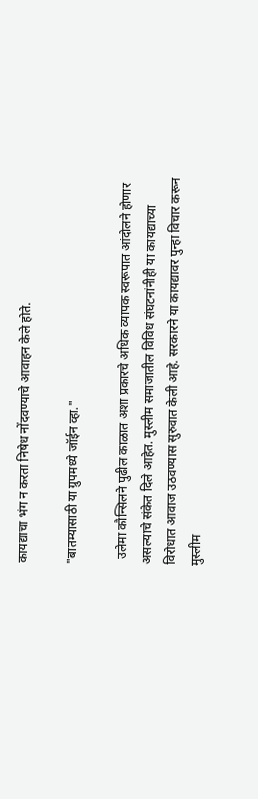कायद्याचा भंग न करता निषेध नोंदवण्याचे आवाहन केले होते.

"बातम्यासाठी या ग्रुपमध्ये जॉईन व्हा."

  उलेमा कौन्सिलने पुढील काळात अशा प्रकारचे अधिक व्यापक स्वरूपात आंदोलने होणार असल्याचे संकेत दिले आहेत. मुस्लीम समाजातील विविध संघटनांनीही या कायद्याच्या विरोधात आवाज उठवण्यास सुरुवात केली आहे. सरकारने या कायद्यावर पुन्हा विचार करून मुस्लीम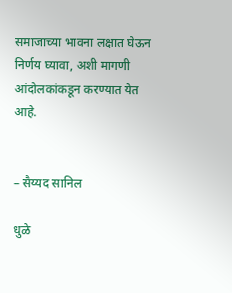समाजाच्या भावना लक्षात घेऊन निर्णय घ्यावा, अशी मागणी आंदोलकांकडून करण्यात येत आहे.


– सैय्यद सानिल

धुळे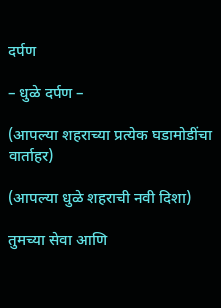दर्पण

– धुळे दर्पण –

(आपल्या शहराच्या प्रत्येक घडामोडींचा वार्ताहर)

(आपल्या धुळे शहराची नवी दिशा)

तुमच्या सेवा आणि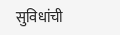सुविधांची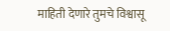माहिती देणारे तुमचे विश्वासू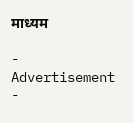माध्यम

- Advertisement -